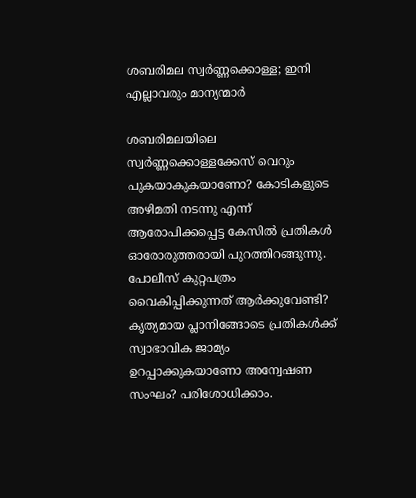ശബരിമല സ്വര്‍ണ്ണക്കൊള്ള; ഇനി എല്ലാവരും മാന്യന്മാര്‍

ശബരിമലയിലെ സ്വര്‍ണ്ണക്കൊള്ളക്കേസ് വെറും പുകയാകുകയാണോ? കോടികളുടെ അഴിമതി നടന്നു എന്ന് ആരോപിക്കപ്പെട്ട കേസില്‍ പ്രതികള്‍ ഓരോരുത്തരായി പുറത്തിറങ്ങുന്നു. പോലീസ് കുറ്റപത്രം വൈകിപ്പിക്കുന്നത് ആര്‍ക്കുവേണ്ടി? കൃത്യമായ പ്ലാനിങ്ങോടെ പ്രതികള്‍ക്ക് സ്വാഭാവിക ജാമ്യം ഉറപ്പാക്കുകയാണോ അന്വേഷണ സംഘം? പരിശോധിക്കാം.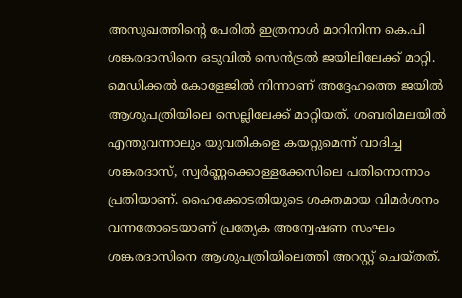അസുഖത്തിന്റെ പേരില്‍ ഇത്രനാള്‍ മാറിനിന്ന കെ.പി ശങ്കരദാസിനെ ഒടുവില്‍ സെന്‍ട്രല്‍ ജയിലിലേക്ക് മാറ്റി. മെഡിക്കല്‍ കോളേജില്‍ നിന്നാണ് അദ്ദേഹത്തെ ജയില്‍ ആശുപത്രിയിലെ സെല്ലിലേക്ക് മാറ്റിയത്. ശബരിമലയില്‍ എന്തുവന്നാലും യുവതികളെ കയറ്റുമെന്ന് വാദിച്ച ശങ്കരദാസ്, സ്വര്‍ണ്ണക്കൊള്ളക്കേസിലെ പതിനൊന്നാം പ്രതിയാണ്. ഹൈക്കോടതിയുടെ ശക്തമായ വിമര്‍ശനം വന്നതോടെയാണ് പ്രത്യേക അന്വേഷണ സംഘം ശങ്കരദാസിനെ ആശുപത്രിയിലെത്തി അറസ്റ്റ് ചെയ്തത്.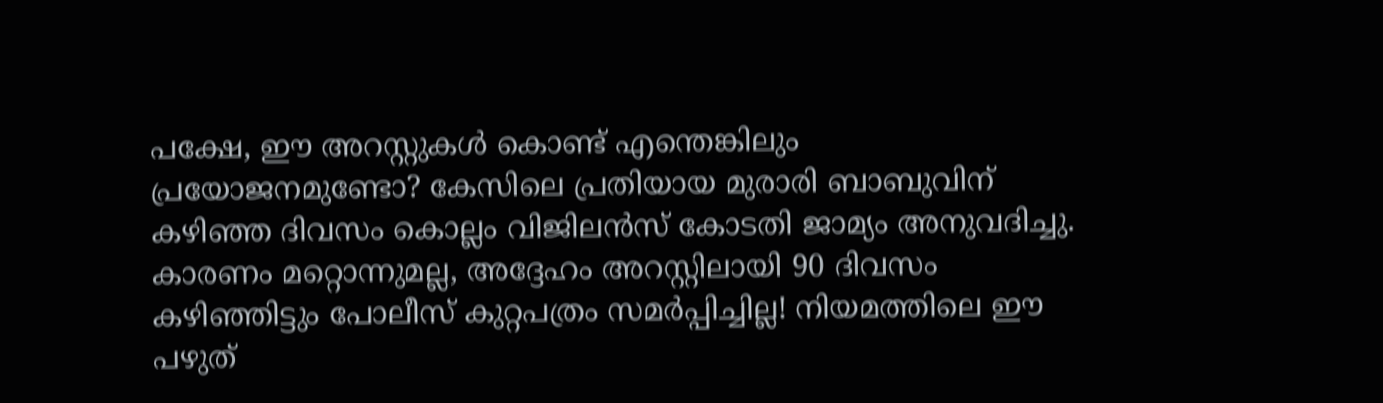പക്ഷേ, ഈ അറസ്റ്റുകള്‍ കൊണ്ട് എന്തെങ്കിലും പ്രയോജനമുണ്ടോ? കേസിലെ പ്രതിയായ മുരാരി ബാബുവിന് കഴിഞ്ഞ ദിവസം കൊല്ലം വിജിലന്‍സ് കോടതി ജാമ്യം അനുവദിച്ചു. കാരണം മറ്റൊന്നുമല്ല, അദ്ദേഹം അറസ്റ്റിലായി 90 ദിവസം കഴിഞ്ഞിട്ടും പോലീസ് കുറ്റപത്രം സമര്‍പ്പിച്ചില്ല! നിയമത്തിലെ ഈ പഴുത്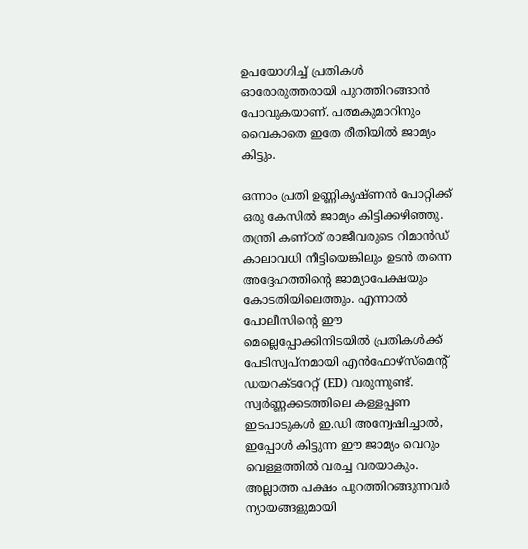ഉപയോഗിച്ച് പ്രതികള്‍ ഓരോരുത്തരായി പുറത്തിറങ്ങാന്‍ പോവുകയാണ്. പത്മകുമാറിനും വൈകാതെ ഇതേ രീതിയില്‍ ജാമ്യം കിട്ടും.

ഒന്നാം പ്രതി ഉണ്ണികൃഷ്ണന്‍ പോറ്റിക്ക് ഒരു കേസില്‍ ജാമ്യം കിട്ടിക്കഴിഞ്ഞു. തന്ത്രി കണ്ഠര് രാജീവരുടെ റിമാന്‍ഡ് കാലാവധി നീട്ടിയെങ്കിലും ഉടന്‍ തന്നെ അദ്ദേഹത്തിന്റെ ജാമ്യാപേക്ഷയും കോടതിയിലെത്തും. എന്നാല്‍ പോലീസിന്റെ ഈ മെല്ലെപ്പോക്കിനിടയില്‍ പ്രതികള്‍ക്ക് പേടിസ്വപ്നമായി എന്‍ഫോഴ്‌സ്‌മെന്റ് ഡയറക്ടറേറ്റ് (ED) വരുന്നുണ്ട്. സ്വര്‍ണ്ണക്കടത്തിലെ കള്ളപ്പണ ഇടപാടുകള്‍ ഇ.ഡി അന്വേഷിച്ചാല്‍, ഇപ്പോള്‍ കിട്ടുന്ന ഈ ജാമ്യം വെറും വെള്ളത്തില്‍ വരച്ച വരയാകും. അല്ലാത്ത പക്ഷം പുറത്തിറങ്ങുന്നവര്‍ ന്യായങ്ങളുമായി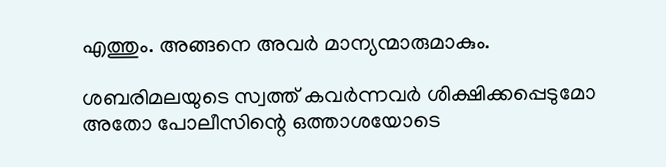എത്തും. അങ്ങനെ അവര്‍ മാന്യന്മാരുമാകും.

ശബരിമലയുടെ സ്വത്ത് കവര്‍ന്നവര്‍ ശിക്ഷിക്കപ്പെടുമോ അതോ പോലീസിന്റെ ഒത്താശയോടെ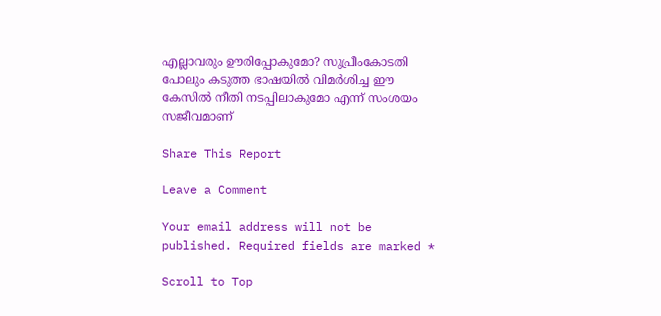എല്ലാവരും ഊരിപ്പോകുമോ? സുപ്രീംകോടതി പോലും കടുത്ത ഭാഷയില്‍ വിമര്‍ശിച്ച ഈ കേസില്‍ നീതി നടപ്പിലാകുമോ എന്ന് സംശയം സജീവമാണ്

Share This Report

Leave a Comment

Your email address will not be published. Required fields are marked *

Scroll to Top